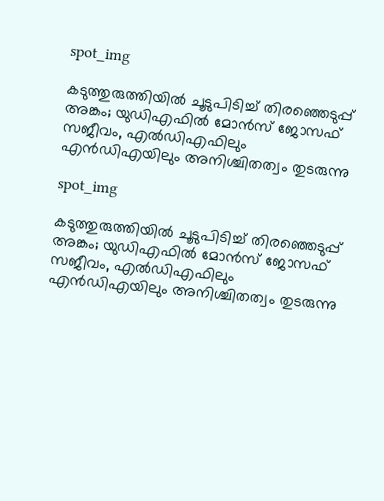spot_img

കടുത്തുരുത്തിയിൽ ചൂടുപിടിച്ച് തിരഞ്ഞെടുപ്പ് അങ്കം; യുഡിഎഫിൽ മോൻസ് ജോസഫ് സജീവം, എൽഡിഎഫിലും എൻഡിഎയിലും അനിശ്ചിതത്വം തുടരുന്നു

spot_img

കടുത്തുരുത്തിയിൽ ചൂടുപിടിച്ച് തിരഞ്ഞെടുപ്പ് അങ്കം; യുഡിഎഫിൽ മോൻസ് ജോസഫ് സജീവം, എൽഡിഎഫിലും എൻഡിഎയിലും അനിശ്ചിതത്വം തുടരുന്നു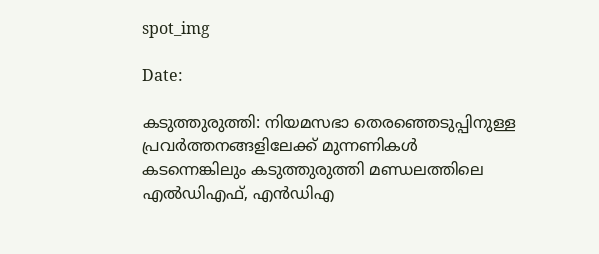spot_img

Date:

കടുത്തുരുത്തി: നിയമസഭാ തെരഞ്ഞെടുപ്പിനുള്ള പ്രവര്‍ത്തനങ്ങളിലേക്ക് മുന്നണികള്‍ കടന്നെങ്കിലും കടുത്തുരുത്തി മണ്ഡലത്തിലെ എല്‍ഡിഎഫ്, എന്‍ഡിഎ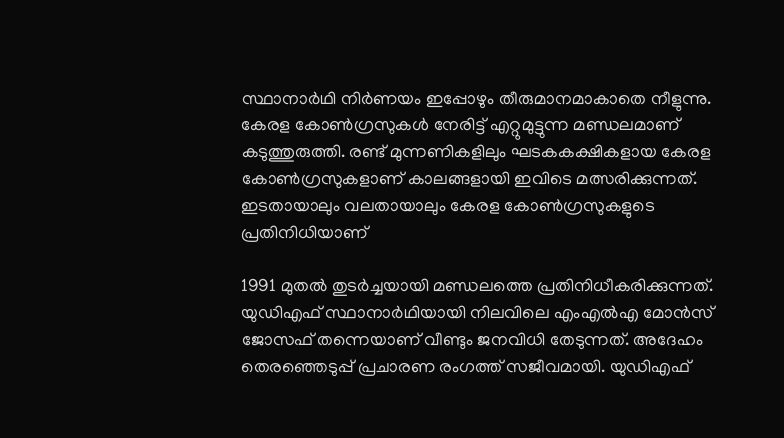സ്ഥാനാര്‍ഥി നിര്‍ണയം ഇപ്പോഴും തീരുമാനമാകാതെ നീളുന്നു. കേരള കോണ്‍ഗ്രസുകള്‍ നേരിട്ട് എറ്റുമുട്ടുന്ന മണ്ഡലമാണ് കടുത്തുരുത്തി. രണ്ട് മുന്നണികളിലും ഘടകകക്ഷികളായ കേരള കോണ്‍ഗ്രസുകളാണ് കാലങ്ങളായി ഇവിടെ മത്സരിക്കുന്നത്. ഇടതായാലും വലതായാലും കേരള കോണ്‍ഗ്രസുകളുടെ പ്രതിനിധിയാണ്

1991 മുതല്‍ തുടര്‍ച്ചയായി മണ്ഡലത്തെ പ്രതിനിധീകരിക്കുന്നത്. യുഡിഎഫ് സ്ഥാനാര്‍ഥിയായി നിലവിലെ എംഎല്‍എ മോന്‍സ് ജോസഫ് തന്നെയാണ് വീണ്ടും ജനവിധി തേടുന്നത്. അദേഹം തെരഞ്ഞെടുപ്പ് പ്രചാരണ രംഗത്ത് സജീവമായി. യുഡിഎഫ്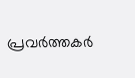പ്രവര്‍ത്തകര്‍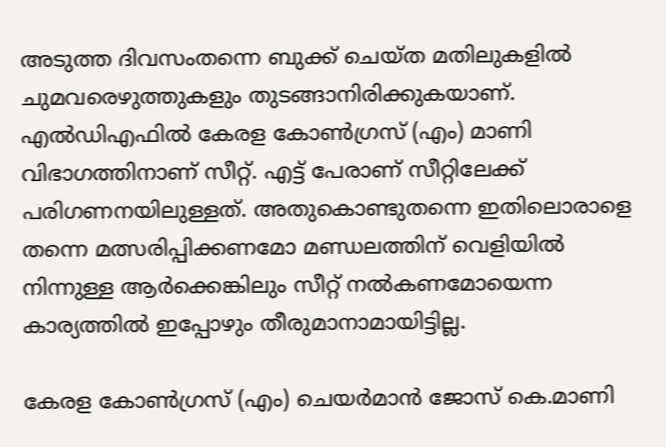അടുത്ത ദിവസംതന്നെ ബുക്ക് ചെയ്ത മതിലുകളില്‍ ചുമവരെഴുത്തുകളും തുടങ്ങാനിരിക്കുകയാണ്. എല്‍ഡിഎഫില്‍ കേരള കോണ്‍ഗ്രസ് (എം) മാണി വിഭാഗത്തിനാണ് സീറ്റ്. എട്ട് പേരാണ് സീറ്റിലേക്ക് പരിഗണനയിലുള്ളത്. അതുകൊണ്ടുതന്നെ ഇതിലൊരാളെ തന്നെ മത്സരിപ്പിക്കണമോ മണ്ഡലത്തിന് വെളിയില്‍ നിന്നുള്ള ആര്‍ക്കെങ്കിലും സീറ്റ് നല്‍കണമോയെന്ന കാര്യത്തില്‍ ഇപ്പോഴും തീരുമാനാമായിട്ടില്ല.

കേരള കോണ്‍ഗ്രസ് (എം) ചെയര്‍മാന്‍ ജോസ് കെ.മാണി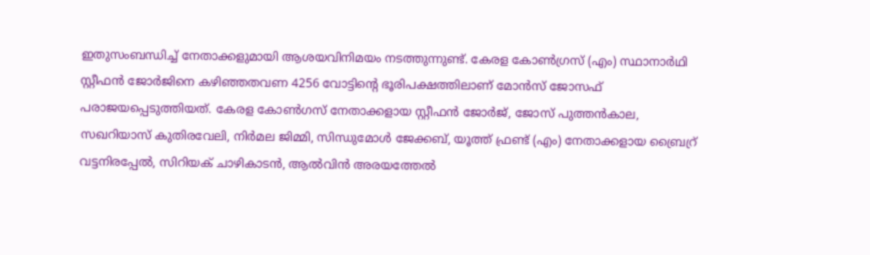ഇതുസംബന്ധിച്ച് നേതാക്കളുമായി ആശയവിനിമയം നടത്തുന്നുണ്ട്. കേരള കോണ്‍ഗ്രസ് (എം) സ്ഥാനാര്‍ഥി സ്റ്റീഫന്‍ ജോര്‍ജിനെ കഴിഞ്ഞതവണ 4256 വോട്ടിന്റെ ഭൂരിപക്ഷത്തിലാണ് മോന്‍സ് ജോസഫ് പരാജയപ്പെടുത്തിയത്. കേരള കോണ്‍ഗസ് നേതാക്കളായ സ്റ്റീഫന്‍ ജോര്‍ജ്, ജോസ് പുത്തന്‍കാല, സഖറിയാസ് കുതിരവേലി, നിര്‍മല ജിമ്മി, സിന്ധുമോള്‍ ജേക്കബ്, യൂത്ത് ഫ്രണ്ട് (എം) നേതാക്കളായ ബ്രൈറ്ര് വട്ടനിരപ്പേല്‍, സിറിയക് ചാഴികാടന്‍, ആല്‍വിന്‍ അരയത്തേല്‍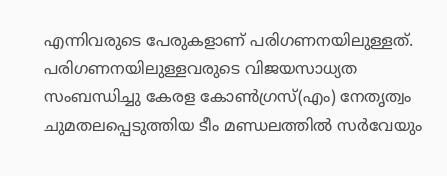എന്നിവരുടെ പേരുകളാണ് പരിഗണനയിലുള്ളത്. പരിഗണനയിലുള്ളവരുടെ വിജയസാധ്യത സംബന്ധിച്ചു കേരള കോണ്‍ഗ്രസ്(എം) നേതൃത്വം ചുമതലപ്പെടുത്തിയ ടീം മണ്ഡലത്തില്‍ സര്‍വേയും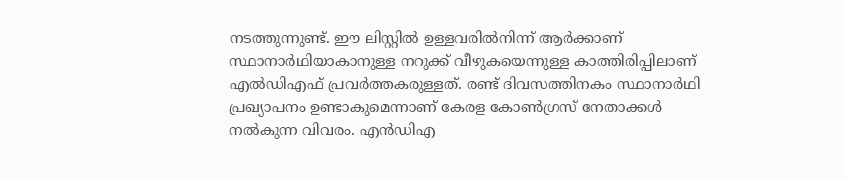നടത്തുന്നുണ്ട്. ഈ ലിസ്റ്റില്‍ ഉള്ളവരില്‍നിന്ന് ആര്‍ക്കാണ് സ്ഥാനാര്‍ഥിയാകാനുള്ള നറുക്ക് വീഴുകയെന്നുള്ള കാത്തിരിപ്പിലാണ് എല്‍ഡിഎഫ് പ്രവര്‍ത്തകരുള്ളത്. രണ്ട് ദിവസത്തിനകം സ്ഥാനാര്‍ഥി പ്രഖ്യാപനം ഉണ്ടാകുമെന്നാണ് കേരള കോണ്‍ഗ്രസ് നേതാക്കള്‍ നല്‍കുന്ന വിവരം. എന്‍ഡിഎ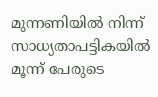മുന്നണിയില്‍ നിന്ന് സാധ്യതാപട്ടികയില്‍ മൂന്ന് പേരുടെ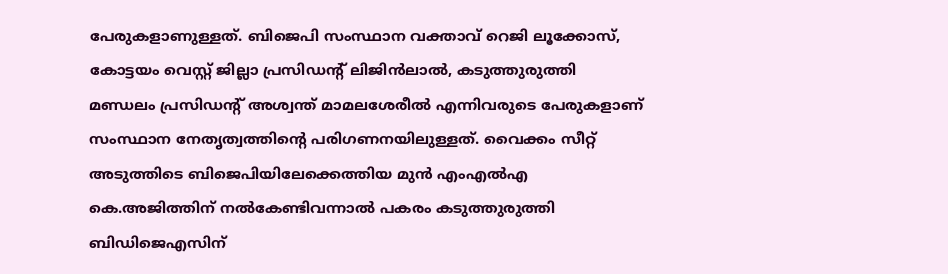പേരുകളാണുള്ളത്. ബിജെപി സംസ്ഥാന വക്താവ് റെജി ലൂക്കോസ്, കോട്ടയം വെസ്റ്റ് ജില്ലാ പ്രസിഡന്റ് ലിജിന്‍ലാല്‍, കടുത്തുരുത്തി മണ്ഡലം പ്രസിഡന്റ് അശ്വന്ത് മാമലശേരീല്‍ എന്നിവരുടെ പേരുകളാണ് സംസ്ഥാന നേതൃത്വത്തിന്റെ പരിഗണനയിലുള്ളത്. വൈക്കം സീറ്റ് അടുത്തിടെ ബിജെപിയിലേക്കെത്തിയ മുന്‍ എംഎല്‍എ കെ.അജിത്തിന് നല്‍കേണ്ടിവന്നാല്‍ പകരം കടുത്തുരുത്തി ബിഡിജെഎസിന്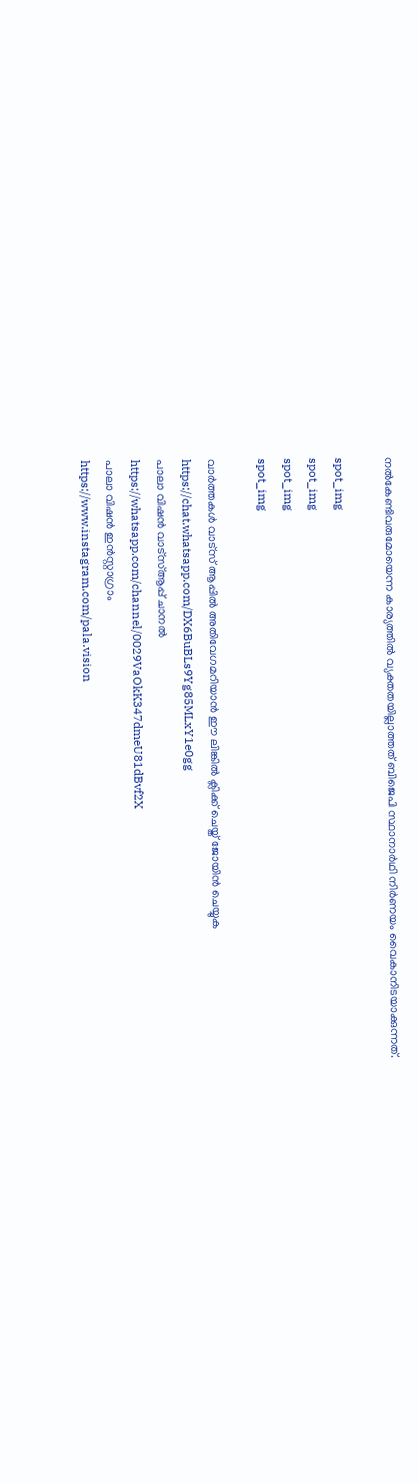നല്‍കേണ്ടിവരുമോയെന്ന കാര്യത്തില്‍ വ്യക്തതയില്ലാത്തത് ബിജെപി സ്ഥാനാര്‍ഥി നിര്‍ണയം വൈകാനിടയാക്കുന്നത്.

spot_img
spot_img
spot_img
spot_img

വാർത്തകൾ വാട്സ് ആപ്പിൽ അതിവേഗമറിയാൻ ഈ ലിങ്കിൽ ക്ലിക്ക് ചെയ്ത് ജോയിൻ ചെയ്യുക
https://chat.whatsapp.com/DX6BuBLs9Yg85MLxY1e0gg
പാലാ വിഷൻ വാട്സ്ആപ്പ് ചാനൽ
https://whatsapp.com/channel/0029VaOkK347dmeU81dBvf2X
പാലാ വിഷൻ ഇൻസ്റ്റാഗ്രാം
https://www.instagram.com/pala.vision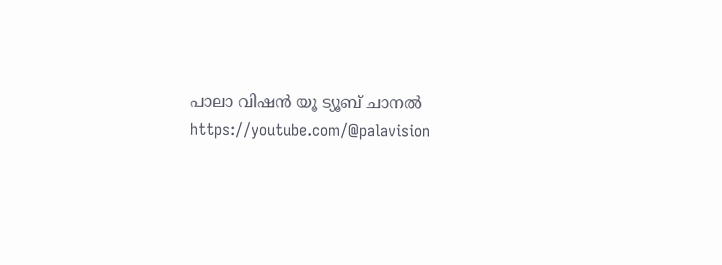പാലാ വിഷൻ യൂ ട്യൂബ് ചാനൽ
https://youtube.com/@palavision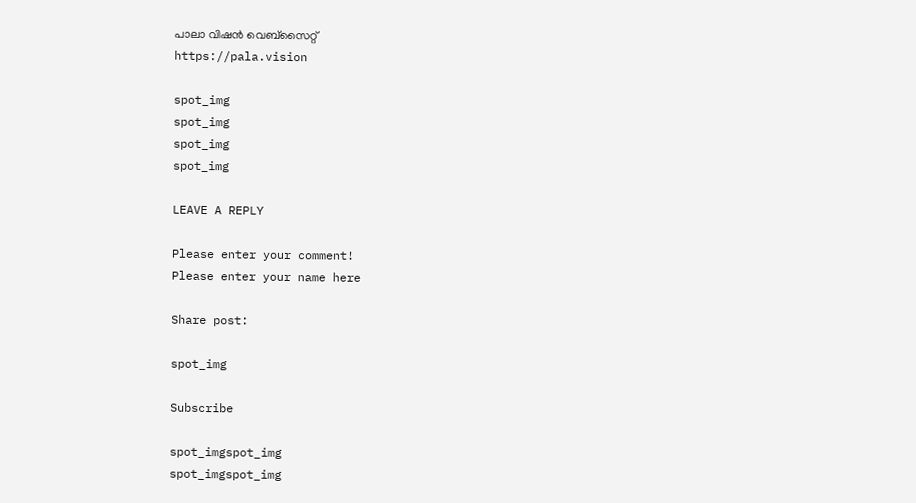പാലാ വിഷൻ വെബ്സൈറ്റ്
https://pala.vision

spot_img
spot_img
spot_img
spot_img

LEAVE A REPLY

Please enter your comment!
Please enter your name here

Share post:

spot_img

Subscribe

spot_imgspot_img
spot_imgspot_img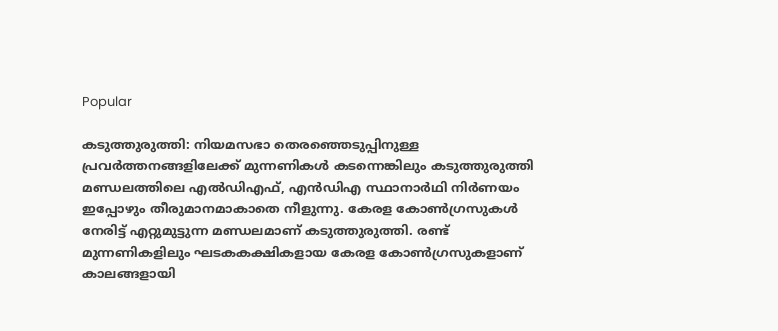Popular

കടുത്തുരുത്തി: നിയമസഭാ തെരഞ്ഞെടുപ്പിനുള്ള പ്രവര്‍ത്തനങ്ങളിലേക്ക് മുന്നണികള്‍ കടന്നെങ്കിലും കടുത്തുരുത്തി മണ്ഡലത്തിലെ എല്‍ഡിഎഫ്, എന്‍ഡിഎ സ്ഥാനാര്‍ഥി നിര്‍ണയം ഇപ്പോഴും തീരുമാനമാകാതെ നീളുന്നു. കേരള കോണ്‍ഗ്രസുകള്‍ നേരിട്ട് എറ്റുമുട്ടുന്ന മണ്ഡലമാണ് കടുത്തുരുത്തി. രണ്ട് മുന്നണികളിലും ഘടകകക്ഷികളായ കേരള കോണ്‍ഗ്രസുകളാണ് കാലങ്ങളായി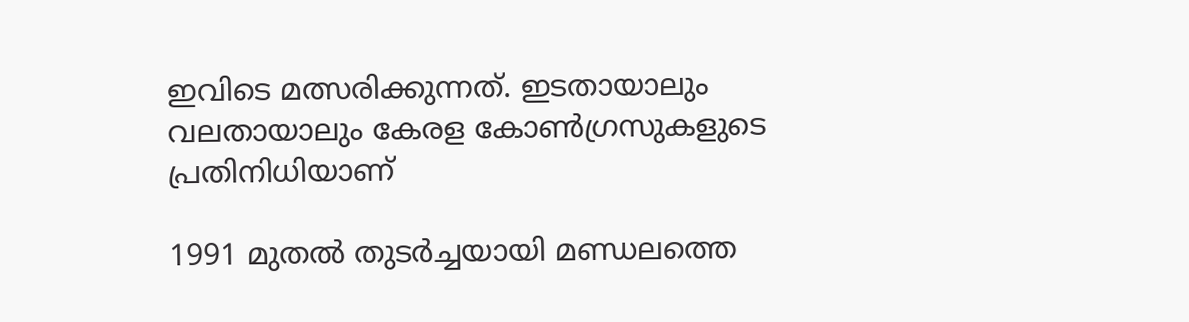ഇവിടെ മത്സരിക്കുന്നത്. ഇടതായാലും വലതായാലും കേരള കോണ്‍ഗ്രസുകളുടെ പ്രതിനിധിയാണ്

1991 മുതല്‍ തുടര്‍ച്ചയായി മണ്ഡലത്തെ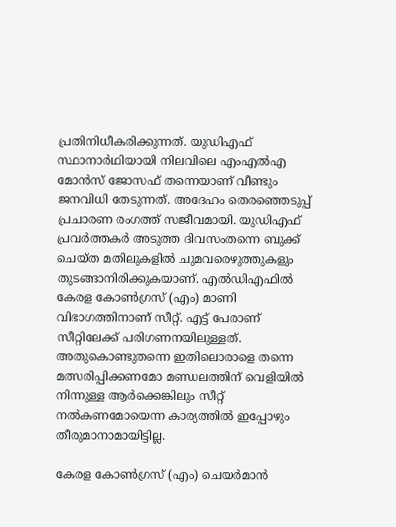പ്രതിനിധീകരിക്കുന്നത്. യുഡിഎഫ് സ്ഥാനാര്‍ഥിയായി നിലവിലെ എംഎല്‍എ മോന്‍സ് ജോസഫ് തന്നെയാണ് വീണ്ടും ജനവിധി തേടുന്നത്. അദേഹം തെരഞ്ഞെടുപ്പ് പ്രചാരണ രംഗത്ത് സജീവമായി. യുഡിഎഫ് പ്രവര്‍ത്തകര്‍ അടുത്ത ദിവസംതന്നെ ബുക്ക് ചെയ്ത മതിലുകളില്‍ ചുമവരെഴുത്തുകളും തുടങ്ങാനിരിക്കുകയാണ്. എല്‍ഡിഎഫില്‍ കേരള കോണ്‍ഗ്രസ് (എം) മാണി വിഭാഗത്തിനാണ് സീറ്റ്. എട്ട് പേരാണ് സീറ്റിലേക്ക് പരിഗണനയിലുള്ളത്. അതുകൊണ്ടുതന്നെ ഇതിലൊരാളെ തന്നെ മത്സരിപ്പിക്കണമോ മണ്ഡലത്തിന് വെളിയില്‍ നിന്നുള്ള ആര്‍ക്കെങ്കിലും സീറ്റ് നല്‍കണമോയെന്ന കാര്യത്തില്‍ ഇപ്പോഴും തീരുമാനാമായിട്ടില്ല.

കേരള കോണ്‍ഗ്രസ് (എം) ചെയര്‍മാന്‍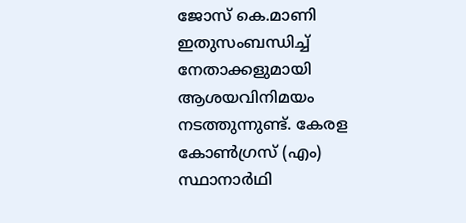ജോസ് കെ.മാണി ഇതുസംബന്ധിച്ച് നേതാക്കളുമായി ആശയവിനിമയം നടത്തുന്നുണ്ട്. കേരള കോണ്‍ഗ്രസ് (എം) സ്ഥാനാര്‍ഥി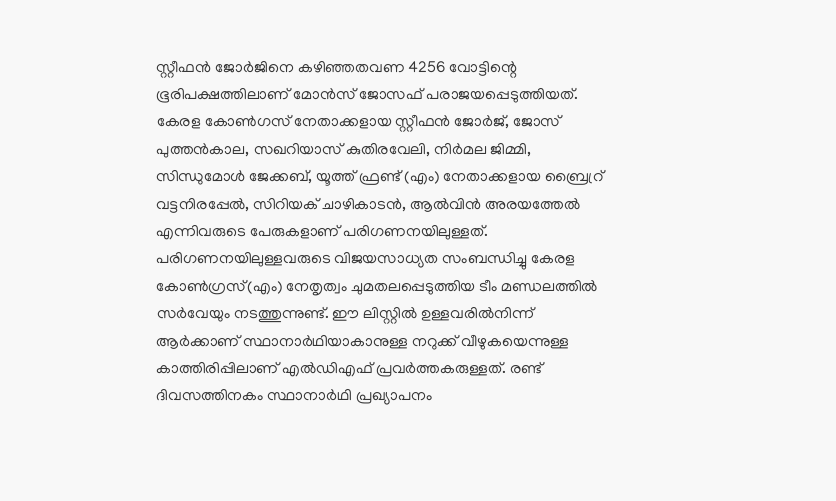സ്റ്റീഫന്‍ ജോര്‍ജിനെ കഴിഞ്ഞതവണ 4256 വോട്ടിന്റെ ഭൂരിപക്ഷത്തിലാണ് മോന്‍സ് ജോസഫ് പരാജയപ്പെടുത്തിയത്. കേരള കോണ്‍ഗസ് നേതാക്കളായ സ്റ്റീഫന്‍ ജോര്‍ജ്, ജോസ് പുത്തന്‍കാല, സഖറിയാസ് കുതിരവേലി, നിര്‍മല ജിമ്മി, സിന്ധുമോള്‍ ജേക്കബ്, യൂത്ത് ഫ്രണ്ട് (എം) നേതാക്കളായ ബ്രൈറ്ര് വട്ടനിരപ്പേല്‍, സിറിയക് ചാഴികാടന്‍, ആല്‍വിന്‍ അരയത്തേല്‍ എന്നിവരുടെ പേരുകളാണ് പരിഗണനയിലുള്ളത്. പരിഗണനയിലുള്ളവരുടെ വിജയസാധ്യത സംബന്ധിച്ചു കേരള കോണ്‍ഗ്രസ്(എം) നേതൃത്വം ചുമതലപ്പെടുത്തിയ ടീം മണ്ഡലത്തില്‍ സര്‍വേയും നടത്തുന്നുണ്ട്. ഈ ലിസ്റ്റില്‍ ഉള്ളവരില്‍നിന്ന് ആര്‍ക്കാണ് സ്ഥാനാര്‍ഥിയാകാനുള്ള നറുക്ക് വീഴുകയെന്നുള്ള കാത്തിരിപ്പിലാണ് എല്‍ഡിഎഫ് പ്രവര്‍ത്തകരുള്ളത്. രണ്ട് ദിവസത്തിനകം സ്ഥാനാര്‍ഥി പ്രഖ്യാപനം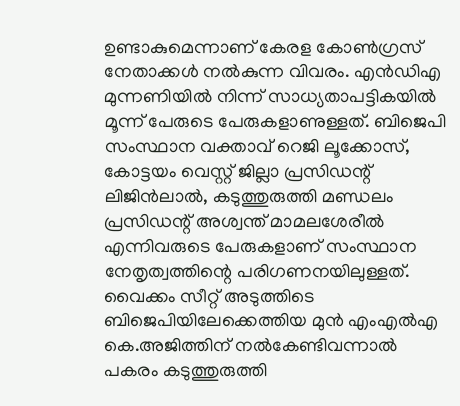ഉണ്ടാകുമെന്നാണ് കേരള കോണ്‍ഗ്രസ് നേതാക്കള്‍ നല്‍കുന്ന വിവരം. എന്‍ഡിഎ മുന്നണിയില്‍ നിന്ന് സാധ്യതാപട്ടികയില്‍ മൂന്ന് പേരുടെ പേരുകളാണുള്ളത്. ബിജെപി സംസ്ഥാന വക്താവ് റെജി ലൂക്കോസ്, കോട്ടയം വെസ്റ്റ് ജില്ലാ പ്രസിഡന്റ് ലിജിന്‍ലാല്‍, കടുത്തുരുത്തി മണ്ഡലം പ്രസിഡന്റ് അശ്വന്ത് മാമലശേരീല്‍ എന്നിവരുടെ പേരുകളാണ് സംസ്ഥാന നേതൃത്വത്തിന്റെ പരിഗണനയിലുള്ളത്. വൈക്കം സീറ്റ് അടുത്തിടെ ബിജെപിയിലേക്കെത്തിയ മുന്‍ എംഎല്‍എ കെ.അജിത്തിന് നല്‍കേണ്ടിവന്നാല്‍ പകരം കടുത്തുരുത്തി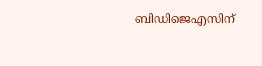ബിഡിജെഎസിന്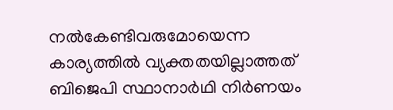നല്‍കേണ്ടിവരുമോയെന്ന കാര്യത്തില്‍ വ്യക്തതയില്ലാത്തത് ബിജെപി സ്ഥാനാര്‍ഥി നിര്‍ണയം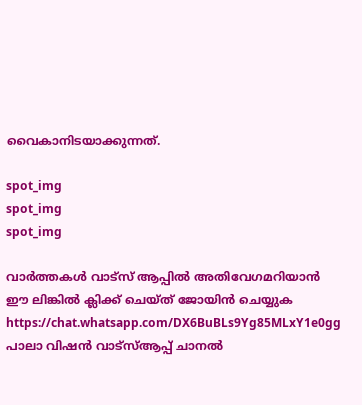വൈകാനിടയാക്കുന്നത്.

spot_img
spot_img
spot_img

വാർത്തകൾ വാട്സ് ആപ്പിൽ അതിവേഗമറിയാൻ ഈ ലിങ്കിൽ ക്ലിക്ക് ചെയ്ത് ജോയിൻ ചെയ്യുക
https://chat.whatsapp.com/DX6BuBLs9Yg85MLxY1e0gg
പാലാ വിഷൻ വാട്സ്ആപ്പ് ചാനൽ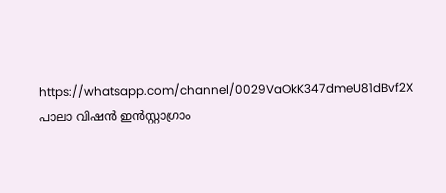https://whatsapp.com/channel/0029VaOkK347dmeU81dBvf2X
പാലാ വിഷൻ ഇൻസ്റ്റാഗ്രാം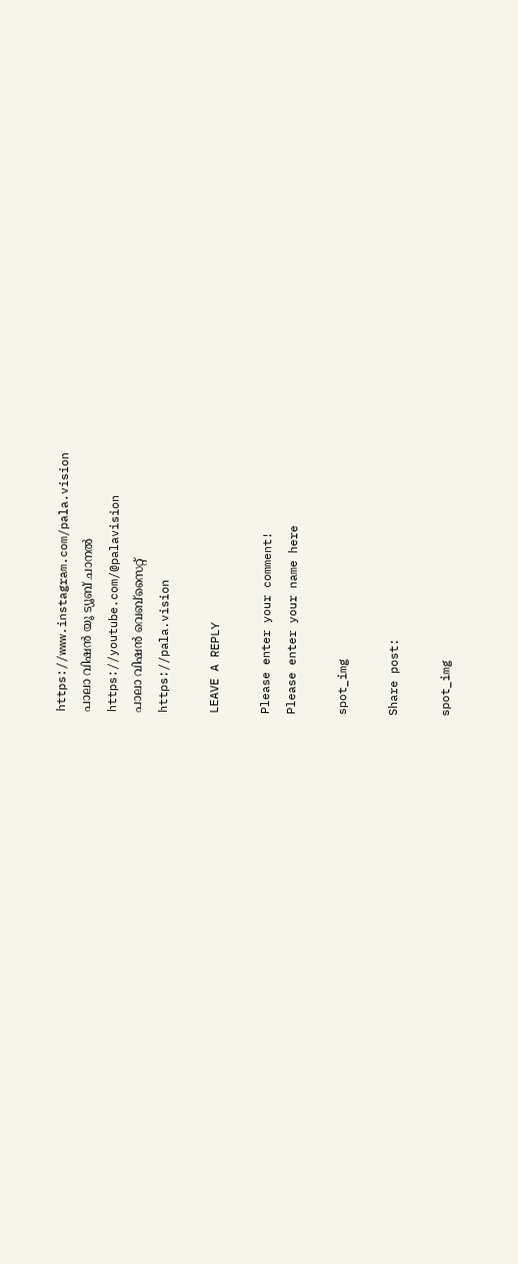https://www.instagram.com/pala.vision
പാലാ വിഷൻ യൂ ട്യൂബ് ചാനൽ
https://youtube.com/@palavision
പാലാ വിഷൻ വെബ്സൈറ്റ്
https://pala.vision

LEAVE A REPLY

Please enter your comment!
Please enter your name here

spot_img

Share post:

spot_img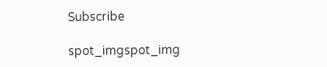Subscribe

spot_imgspot_img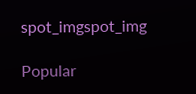spot_imgspot_img

Popular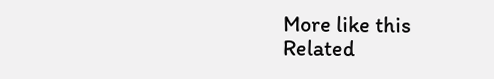More like this
Related